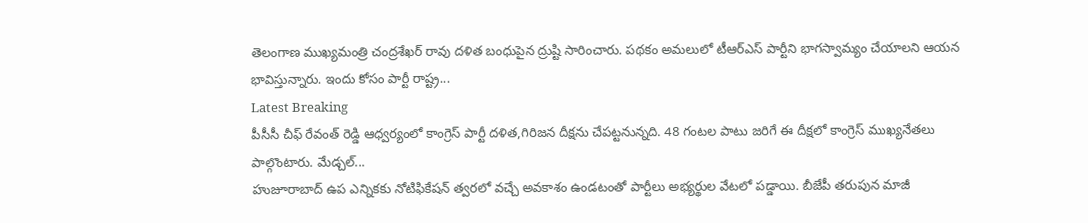తెలంగాణ ముఖ్యమంత్రి చంద్రశేఖర్ రావు దళిత బంధుపైన ద్రుష్టి సారించారు. పథకం అమలులో టీఆర్ఎస్ పార్టీని భాగస్వామ్యం చేయాలని ఆయన భావిస్తున్నారు. ఇందు కోసం పార్టీ రాష్ట్ర...
Latest Breaking
పీసీసీ చీఫ్ రేవంత్ రెడ్డి ఆధ్వర్యంలో కాంగ్రెస్ పార్టీ దళిత,గిరిజన దీక్షను చేపట్టనున్నది. 48 గంటల పాటు జరిగే ఈ దీక్షలో కాంగ్రెస్ ముఖ్యనేతలు పాల్గొంటారు. మేడ్చల్...
హుజూరాబాద్ ఉప ఎన్నికకు నోటిఫికేషన్ త్వరలో వచ్చే అవకాశం ఉండటంతో పార్టీలు అభ్యర్థుల వేటలో పడ్డాయి. బీజేపీ తరుపున మాజీ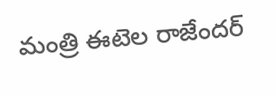మంత్రి ఈటెల రాజేందర్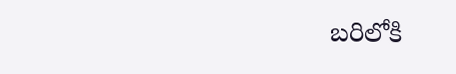బరిలోకి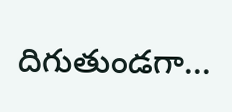దిగుతుండగా...